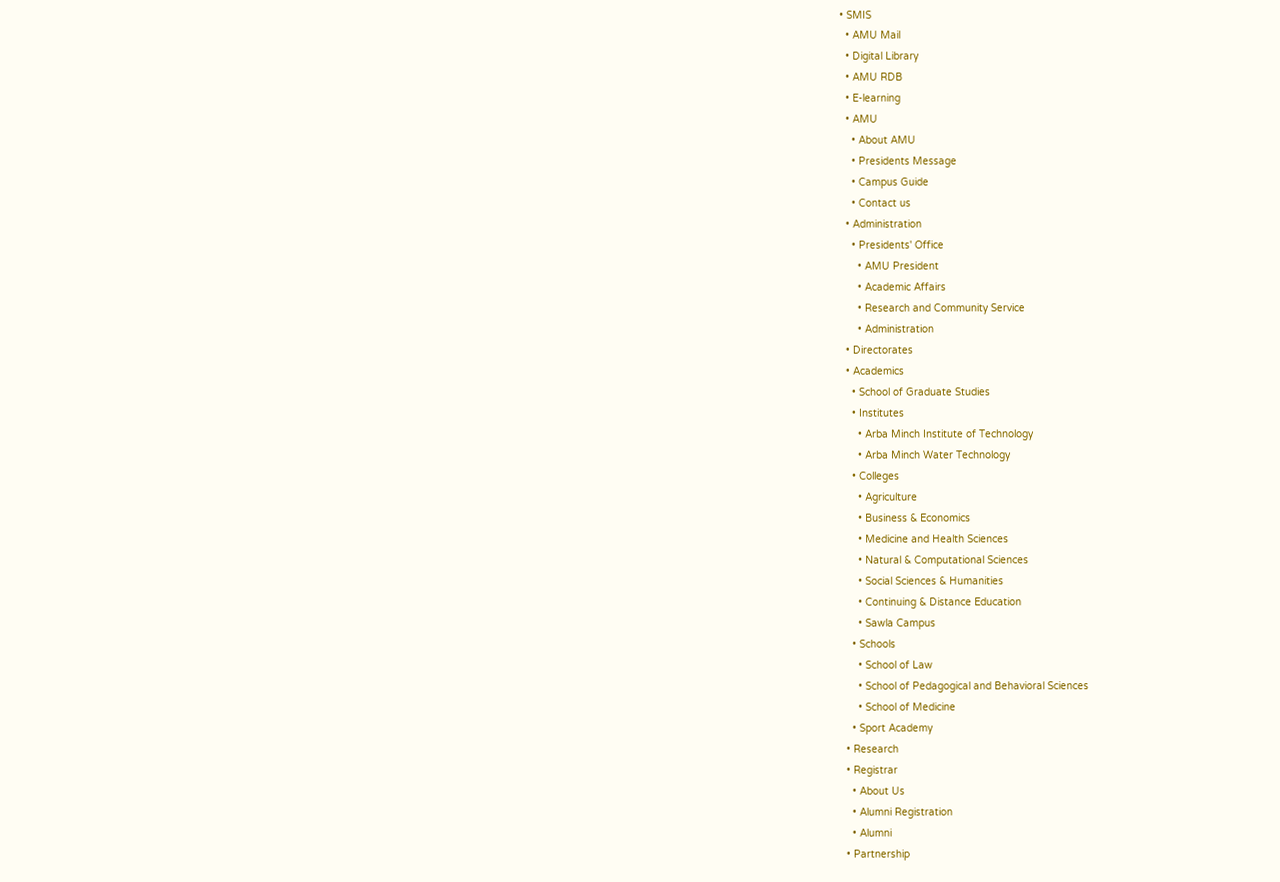• SMIS
  • AMU Mail
  • Digital Library
  • AMU RDB
  • E-learning
  • AMU
    • About AMU
    • Presidents Message
    • Campus Guide
    • Contact us
  • Administration
    • Presidents' Office
      • AMU President
      • Academic Affairs
      • Research and Community Service
      • Administration
  • Directorates
  • Academics
    • School of Graduate Studies
    • Institutes
      • Arba Minch Institute of Technology
      • Arba Minch Water Technology
    • Colleges
      • Agriculture
      • Business & Economics
      • Medicine and Health Sciences
      • Natural & Computational Sciences
      • Social Sciences & Humanities
      • Continuing & Distance Education
      • Sawla Campus
    • Schools
      • School of Law
      • School of Pedagogical and Behavioral Sciences
      • School of Medicine
    • Sport Academy
  • Research
  • Registrar
    • About Us
    • Alumni Registration
    • Alumni
  • Partnership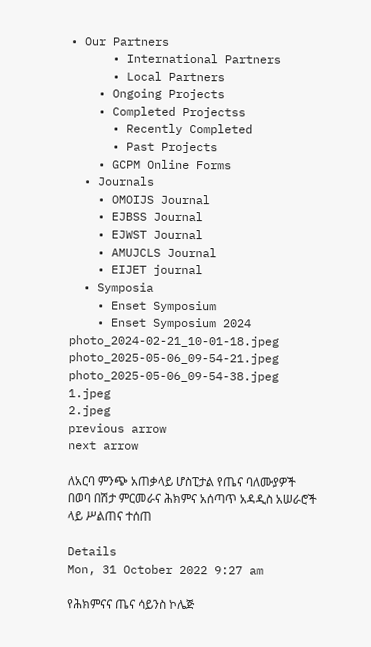• Our Partners
      • International Partners
      • Local Partners
    • Ongoing Projects
    • Completed Projectss
      • Recently Completed
      • Past Projects
    • GCPM Online Forms
  • Journals
    • OMOIJS Journal
    • EJBSS Journal
    • EJWST Journal
    • AMUJCLS Journal
    • EIJET journal
  • Symposia
    • Enset Symposium
    • Enset Symposium 2024
photo_2024-02-21_10-01-18.jpeg
photo_2025-05-06_09-54-21.jpeg
photo_2025-05-06_09-54-38.jpeg
1.jpeg
2.jpeg
previous arrow
next arrow

ለአርባ ምንጭ አጠቃላይ ሆስፒታል የጤና ባለሙያዎች በወባ በሽታ ምርመራና ሕክምና አሰጣጥ አዳዲስ አሠራሮች ላይ ሥልጠና ተሰጠ

Details
Mon, 31 October 2022 9:27 am

የሕክምናና ጤና ሳይንስ ኮሌጅ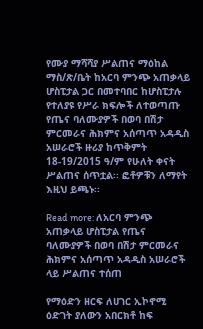የሙያ ማሻሻያ ሥልጠና ማዕከል ማስ/ጽ/ቤት ከአርባ ምንጭ አጠቃላይ ሆስፒታል ጋር በመተባበር ከሆስፒታሉ የተለያዩ የሥራ ክፍሎች ለተወጣጡ የጤና ባለሙያዎች በወባ በሽታ ምርመራና ሕክምና አሰጣጥ አዳዲስ አሠራሮች ዙሪያ ከጥቅምት 18-19/2015 ዓ/ም የሁለት ቀናት ሥልጠና ሰጥቷል፡፡ ፎቶዎቹን ለማየት እዚህ ይጫኑ፡፡

Read more: ለአርባ ምንጭ አጠቃላይ ሆስፒታል የጤና ባለሙያዎች በወባ በሽታ ምርመራና ሕክምና አሰጣጥ አዳዲስ አሠራሮች ላይ ሥልጠና ተሰጠ

የማዕድን ዘርፍ ለሀገር ኢኮኖሚ ዕድገት ያለውን አበርክቶ ከፍ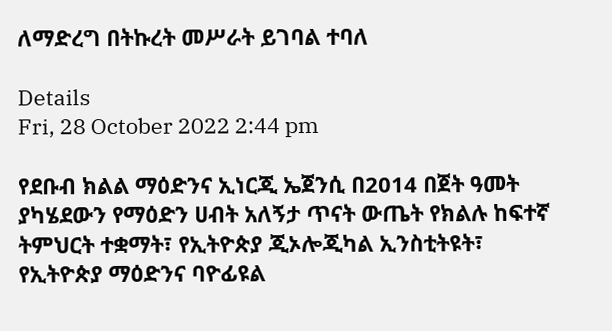ለማድረግ በትኩረት መሥራት ይገባል ተባለ

Details
Fri, 28 October 2022 2:44 pm

የደቡብ ክልል ማዕድንና ኢነርጂ ኤጀንሲ በ2014 በጀት ዓመት ያካሄደውን የማዕድን ሀብት አለኝታ ጥናት ውጤት የክልሉ ከፍተኛ ትምህርት ተቋማት፣ የኢትዮጵያ ጂኦሎጂካል ኢንስቲትዩት፣ የኢትዮጵያ ማዕድንና ባዮፊዩል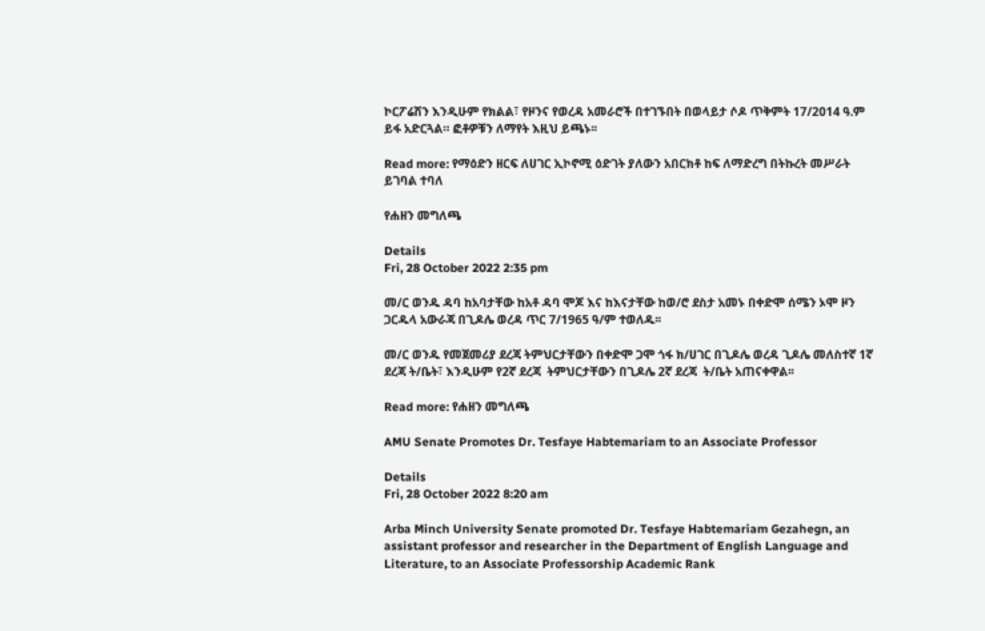ኮርፖሬሽን እንዲሁም የክልል፣ የዞንና የወረዳ አመራሮች በተገኙበት በወላይታ ሶዶ ጥቅምት 17/2014 ዓ.ም ይፋ አድርጓል። ፎቶዎቹን ለማየት እዚህ ይጫኑ፡፡

Read more: የማዕድን ዘርፍ ለሀገር ኢኮኖሚ ዕድገት ያለውን አበርክቶ ከፍ ለማድረግ በትኩረት መሥራት ይገባል ተባለ

የሐዘን መግለጫ

Details
Fri, 28 October 2022 2:35 pm

መ/ር ወንዱ ዳባ ከአባታቸው ከአቶ ዳባ ሞጆ እና ከእናታቸው ከወ/ሮ ደስታ አመኑ በቀድሞ ሰሜን ኦሞ ዞን ጋርዱላ አውራጃ በጊዶሌ ወረዳ ጥር 7/1965 ዓ/ም ተወለዱ፡፡

መ/ር ወንዱ የመጀመሪያ ደረጃ ትምህርታቸውን በቀድሞ ጋሞ ጎፋ ክ/ሀገር በጊዶሌ ወረዳ ጊዶሌ መለስተኛ 1ኛ ደረጃ ት/ቤት፣ እንዲሁም የ2ኛ ደረጃ  ትምህርታቸውን በጊዶሌ 2ኛ ደረጃ  ት/ቤት አጠናቀዋል፡፡

Read more: የሐዘን መግለጫ

AMU Senate Promotes Dr. Tesfaye Habtemariam to an Associate Professor

Details
Fri, 28 October 2022 8:20 am

Arba Minch University Senate promoted Dr. Tesfaye Habtemariam Gezahegn, an assistant professor and researcher in the Department of English Language and Literature, to an Associate Professorship Academic Rank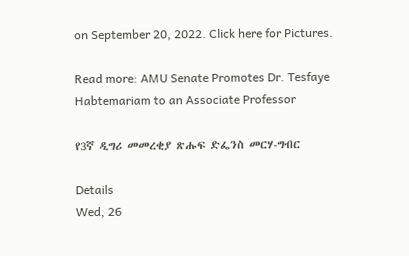on September 20, 2022. Click here for Pictures.

Read more: AMU Senate Promotes Dr. Tesfaye Habtemariam to an Associate Professor

የ3ኛ ዲግሪ መመረቂያ ጽሑፍ ድፌንስ መርሃ-ግብር

Details
Wed, 26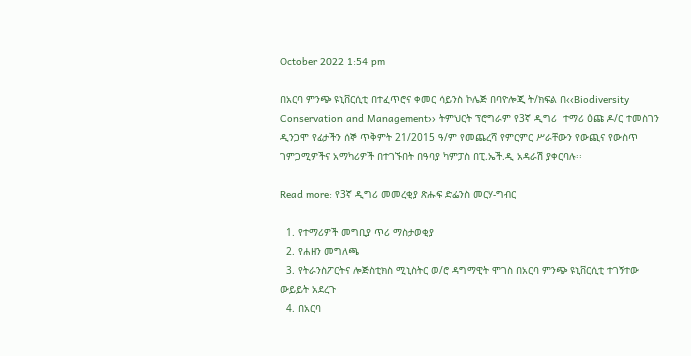October 2022 1:54 pm

በአርባ ምንጭ ዩኒቨርሲቲ በተፈጥሮና ቀመር ሳይንስ ኮሌጅ በባዮሎጂ ት/ክፍል በ‹‹Biodiversity Conservation and Management›› ትምህርት ፕሮግራም የ3ኛ ዲግሪ  ተማሪ ዕጩ ዶ/ር ተመስገን ዲንጋሞ የፊታችን ሰኞ ጥቅምት 21/2015 ዓ/ም የመጨረሻ የምርምር ሥራቸውን የውጪና የውስጥ ገምጋሚዎችና አማካሪዎች በተገኙበት በዓባያ ካምፓስ በፒ.ኤች.ዲ አዳራሽ ያቀርባሉ፡፡

Read more: የ3ኛ ዲግሪ መመረቂያ ጽሑፍ ድፌንስ መርሃ-ግብር

  1. የተማሪዎች መግቢያ ጥሪ ማስታወቂያ
  2. የሐዘን መግለጫ
  3. የትራንስፖርትና ሎጅስቲክስ ሚኒስትር ወ/ሮ ዳግማዊት ሞገስ በአርባ ምንጭ ዩኒቨርሲቲ ተገኝተው ውይይት አደረጉ
  4. በአርባ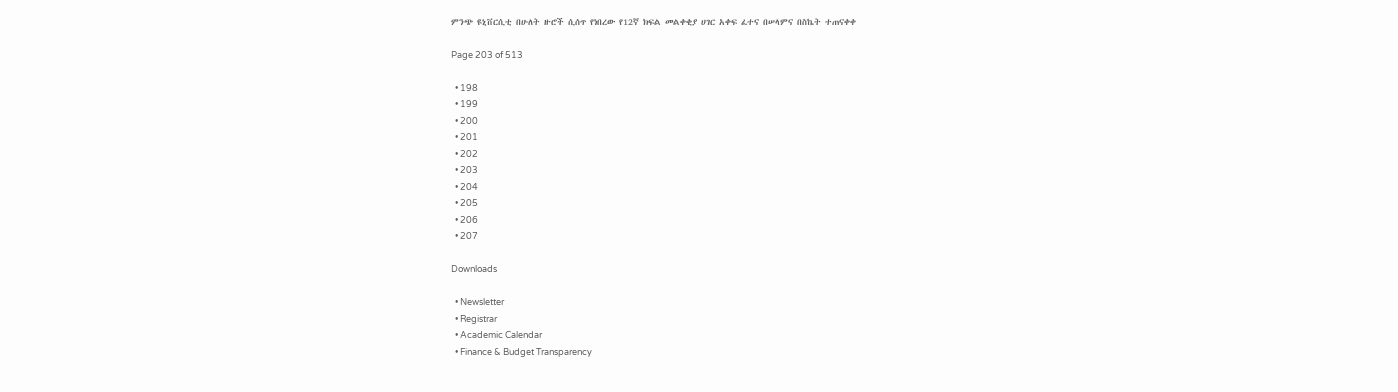ምንጭ ዩኒቨርሲቲ በሁለት ዙሮች ሲሰጥ የነበረው የ12ኛ ክፍል መልቀቂያ ሀገር አቀፍ ፈተና በሠላምና በስኬት ተጠናቀቀ

Page 203 of 513

  • 198
  • 199
  • 200
  • 201
  • 202
  • 203
  • 204
  • 205
  • 206
  • 207

Downloads

  • Newsletter
  • Registrar
  • Academic Calendar
  • Finance & Budget Transparency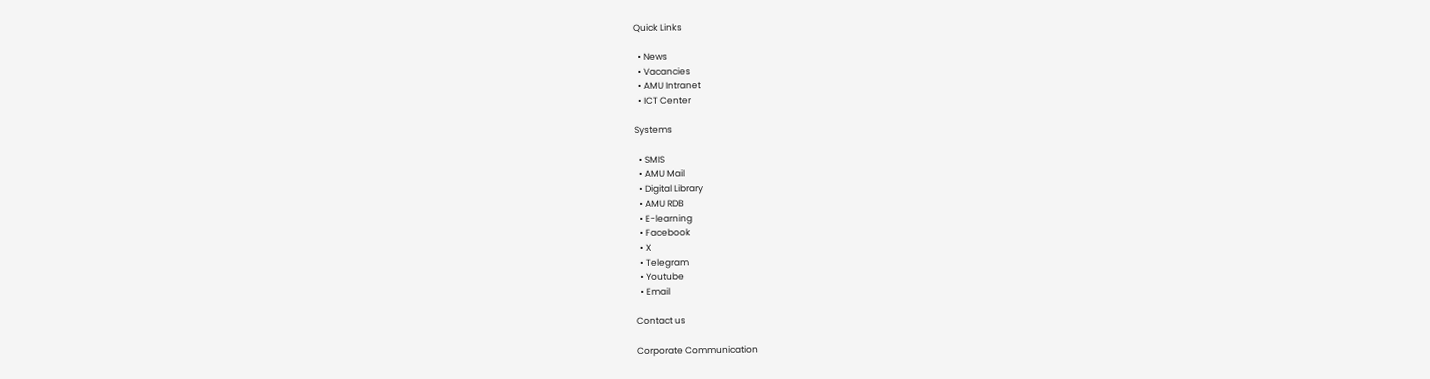Quick Links

  • News
  • Vacancies
  • AMU Intranet
  • ICT Center

Systems

  • SMIS
  • AMU Mail
  • Digital Library
  • AMU RDB
  • E-learning
  • Facebook
  • X
  • Telegram
  • Youtube
  • Email

Contact us

Corporate Communication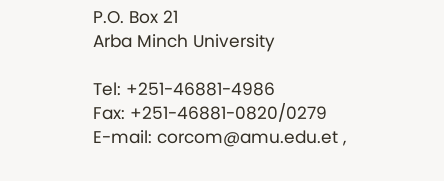P.O. Box 21
Arba Minch University

Tel: +251-46881-4986
Fax: +251-46881-0820/0279
E-mail: corcom@amu.edu.et ,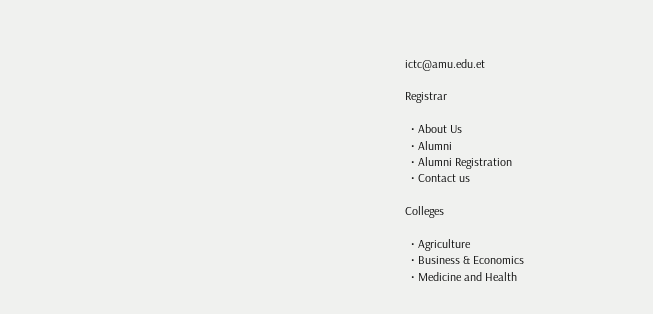ictc@amu.edu.et

Registrar

  • About Us
  • Alumni
  • Alumni Registration
  • Contact us

Colleges

  • Agriculture
  • Business & Economics
  • Medicine and Health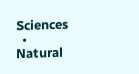Sciences
  • Natural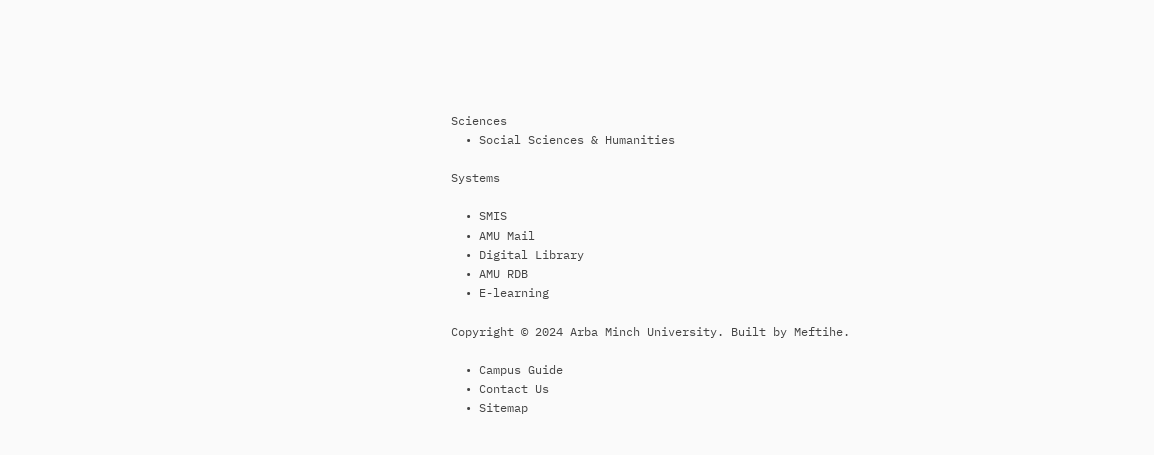Sciences
  • Social Sciences & Humanities

Systems

  • SMIS
  • AMU Mail
  • Digital Library
  • AMU RDB
  • E-learning

Copyright © 2024 Arba Minch University. Built by Meftihe.

  • Campus Guide
  • Contact Us
  • Sitemap